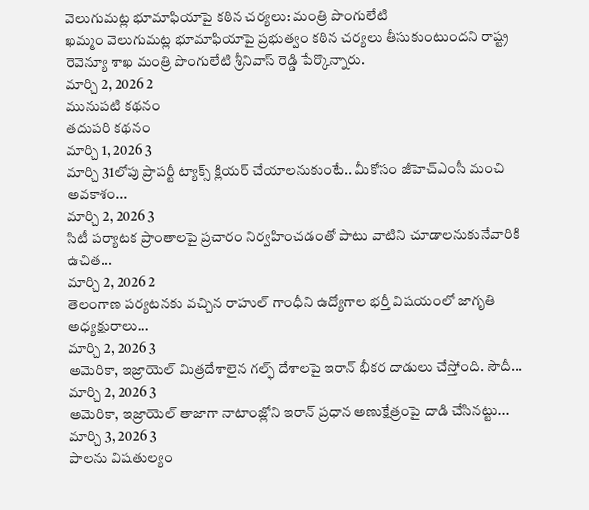వెలుగుమట్ల భూమాఫియాపై కఠిన చర్యలు: మంత్రి పొంగులేటి
ఖమ్మం వెలుగుమట్ల భూమాఫియాపై ప్రభుత్వం కఠిన చర్యలు తీసుకుంటుందని రాష్ట్ర రెవెన్యూ శాఖ మంత్రి పొంగులేటి శ్రీనివాస్ రెడ్డి పేర్కొన్నారు.
మార్చి 2, 2026 2
మునుపటి కథనం
తదుపరి కథనం
మార్చి 1, 2026 3
మార్చి 31లోపు ప్రాపర్టీ ట్యాక్స్ క్లియర్ చేయాలనుకుంటే.. మీకోసం జీహెచ్ఎంసీ మంచి అవకాశం...
మార్చి 2, 2026 3
సిటీ పర్యాటక ప్రాంతాలపై ప్రచారం నిర్వహించడంతో పాటు వాటిని చూడాలనుకునేవారికి ఉచిత...
మార్చి 2, 2026 2
తెలంగాణ పర్యటనకు వచ్చిన రాహుల్ గాంధీని ఉద్యోగాల భర్తీ విషయంలో జాగృతి అధ్యక్షురాలు...
మార్చి 2, 2026 3
అమెరికా, ఇజ్రాయెల్ మిత్రదేశాలైన గల్ఫ్ దేశాలపై ఇరాన్ భీకర దాడులు చేస్తోంది. సౌదీ...
మార్చి 2, 2026 3
అమెరికా, ఇజ్రాయెల్ తాజాగా నాటాంజ్లోని ఇరాన్ ప్రధాన అణుక్షేత్రంపై దాడి చేసినట్టు...
మార్చి 3, 2026 3
పాలను విషతుల్యం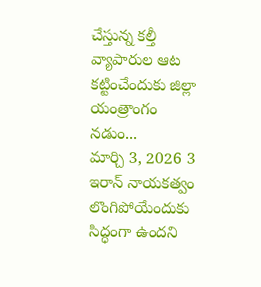చేస్తున్న కల్తీ వ్యాపారుల ఆట కట్టించేందుకు జిల్లా యంత్రాంగం నడుం...
మార్చి 3, 2026 3
ఇరాన్ నాయకత్వం లొంగిపోయేందుకు సిద్ధంగా ఉందని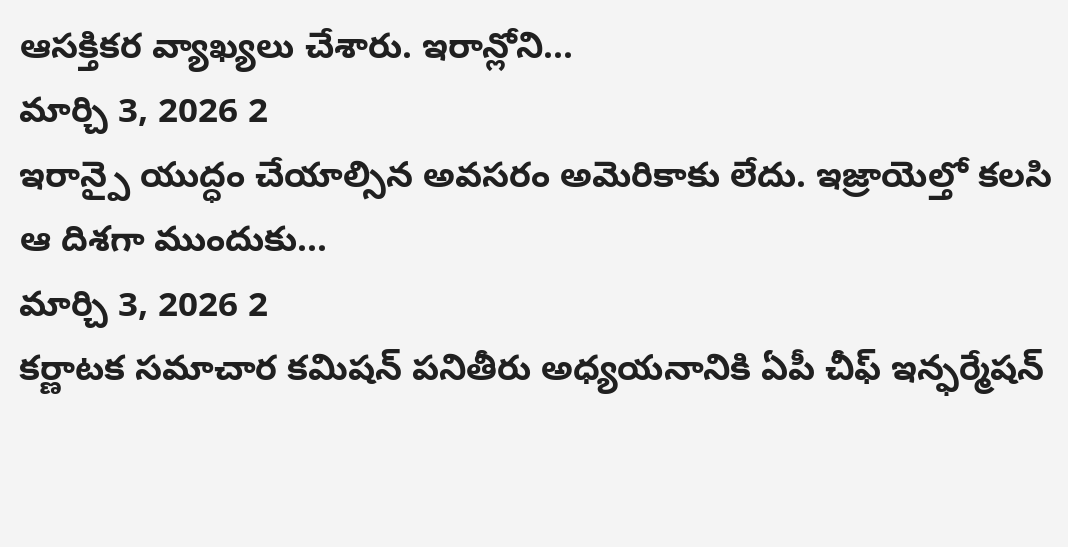ఆసక్తికర వ్యాఖ్యలు చేశారు. ఇరాన్లోని...
మార్చి 3, 2026 2
ఇరాన్పై యుద్ధం చేయాల్సిన అవసరం అమెరికాకు లేదు. ఇజ్రాయెల్తో కలసి ఆ దిశగా ముందుకు...
మార్చి 3, 2026 2
కర్ణాటక సమాచార కమిషన్ పనితీరు అధ్యయనానికి ఏపీ చీఫ్ ఇన్ఫర్మేషన్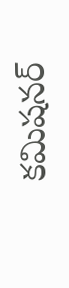కమిషనర్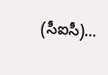(సీఐసీ)...